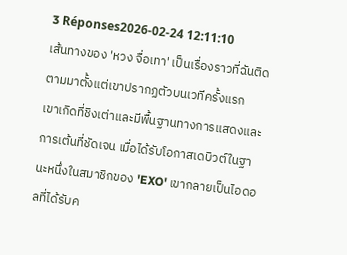3 Réponses2026-02-24 12:11:10
เส้นทางของ 'หวง จื่อเทา' เป็นเรื่องราวที่ฉันติดตามมาตั้งแต่เขาปรากฏตัวบนเวทีครั้งแรก
เขาเกิดที่ชิงเต่าและมีพื้นฐานทางการแสดงและการเต้นที่ชัดเจน เมื่อได้รับโอกาสเดบิวต์ในฐานะหนึ่งในสมาชิกของ 'EXO' เขากลายเป็นไอดอลที่ได้รับค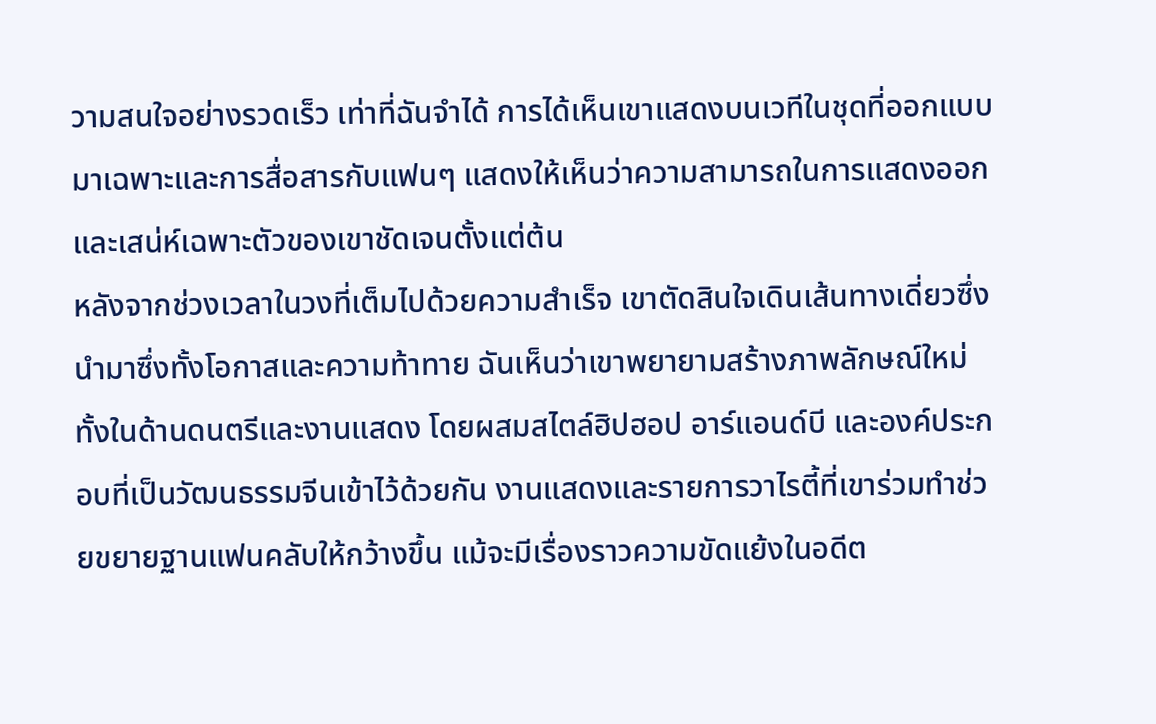วามสนใจอย่างรวดเร็ว เท่าที่ฉันจำได้ การได้เห็นเขาแสดงบนเวทีในชุดที่ออกแบบมาเฉพาะและการสื่อสารกับแฟนๆ แสดงให้เห็นว่าความสามารถในการแสดงออกและเสน่ห์เฉพาะตัวของเขาชัดเจนตั้งแต่ต้น
หลังจากช่วงเวลาในวงที่เต็มไปด้วยความสำเร็จ เขาตัดสินใจเดินเส้นทางเดี่ยวซึ่งนำมาซึ่งทั้งโอกาสและความท้าทาย ฉันเห็นว่าเขาพยายามสร้างภาพลักษณ์ใหม่ทั้งในด้านดนตรีและงานแสดง โดยผสมสไตล์ฮิปฮอป อาร์แอนด์บี และองค์ประกอบที่เป็นวัฒนธรรมจีนเข้าไว้ด้วยกัน งานแสดงและรายการวาไรตี้ที่เขาร่วมทำช่วยขยายฐานแฟนคลับให้กว้างขึ้น แม้จะมีเรื่องราวความขัดแย้งในอดีต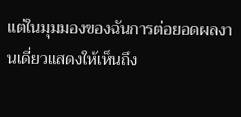แต่ในมุมมองของฉันการต่อยอดผลงานเดี่ยวแสดงให้เห็นถึง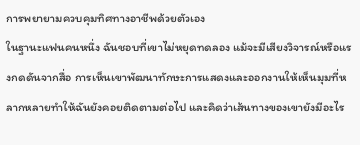การพยายามควบคุมทิศทางอาชีพด้วยตัวเอง
ในฐานะแฟนคนหนึ่ง ฉันชอบที่เขาไม่หยุดทดลอง แม้จะมีเสียงวิจารณ์หรือแรงกดดันจากสื่อ การเห็นเขาพัฒนาทักษะการแสดงและออกงานให้เห็นมุมที่หลากหลายทำให้ฉันยังคอยติดตามต่อไป และคิดว่าเส้นทางของเขายังมีอะไร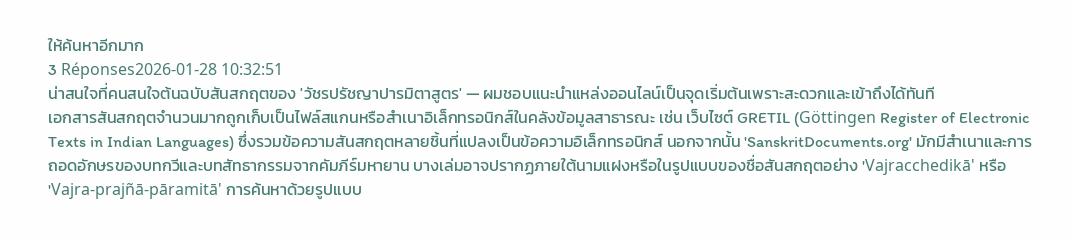ให้ค้นหาอีกมาก
3 Réponses2026-01-28 10:32:51
น่าสนใจที่คนสนใจต้นฉบับสันสกฤตของ 'วัชรปรัชญาปารมิตาสูตร' — ผมชอบแนะนำแหล่งออนไลน์เป็นจุดเริ่มต้นเพราะสะดวกและเข้าถึงได้ทันที
เอกสารสันสกฤตจำนวนมากถูกเก็บเป็นไฟล์สแกนหรือสำเนาอิเล็กทรอนิกส์ในคลังข้อมูลสาธารณะ เช่น เว็บไซต์ GRETIL (Göttingen Register of Electronic Texts in Indian Languages) ซึ่งรวมข้อความสันสกฤตหลายชิ้นที่แปลงเป็นข้อความอิเล็กทรอนิกส์ นอกจากนั้น 'SanskritDocuments.org' มักมีสำเนาและการถอดอักษรของบทกวีและบทสัทธากรรมจากคัมภีร์มหายาน บางเล่มอาจปรากฏภายใต้นามแฝงหรือในรูปแบบของชื่อสันสกฤตอย่าง 'Vajracchedikā' หรือ 'Vajra-prajñā-pāramitā' การค้นหาด้วยรูปแบบ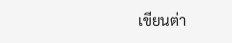เขียนต่า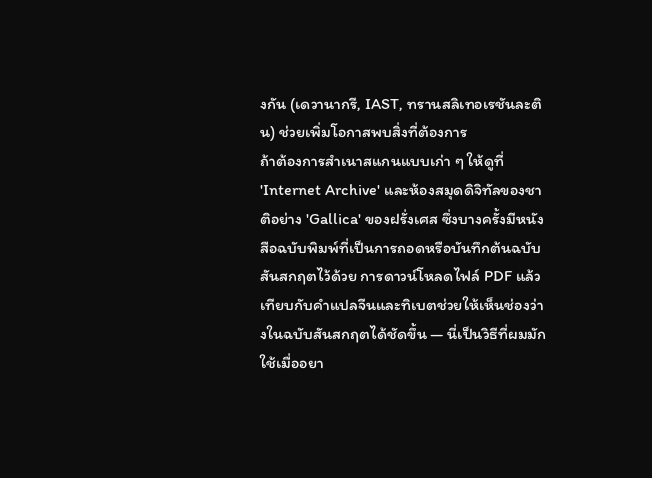งกัน (เดวานากรี, IAST, ทรานสลิเทอเรชันละติน) ช่วยเพิ่มโอกาสพบสิ่งที่ต้องการ
ถ้าต้องการสำเนาสแกนแบบเก่า ๆ ให้ดูที่ 'Internet Archive' และห้องสมุดดิจิทัลของชาติอย่าง 'Gallica' ของฝรั่งเศส ซึ่งบางครั้งมีหนังสือฉบับพิมพ์ที่เป็นการถอดหรือบันทึกต้นฉบับสันสกฤตไว้ด้วย การดาวน์โหลดไฟล์ PDF แล้วเทียบกับคำแปลจีนและทิเบตช่วยให้เห็นช่องว่างในฉบับสันสกฤตได้ชัดขึ้น — นี่เป็นวิธีที่ผมมักใช้เมื่ออยา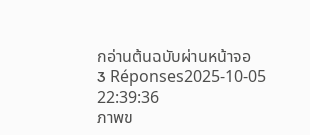กอ่านต้นฉบับผ่านหน้าจอ
3 Réponses2025-10-05 22:39:36
ภาพข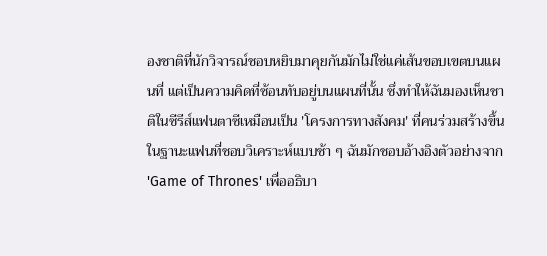องชาติที่นักวิจารณ์ชอบหยิบมาคุยกันมักไม่ใช่แค่เส้นขอบเขตบนแผนที่ แต่เป็นความคิดที่ซ้อนทับอยู่บนแผนที่นั้น ซึ่งทำให้ฉันมองเห็นชาติในซีรีส์แฟนตาซีเหมือนเป็น 'โครงการทางสังคม' ที่คนร่วมสร้างขึ้น
ในฐานะแฟนที่ชอบวิเคราะห์แบบช้า ๆ ฉันมักชอบอ้างอิงตัวอย่างจาก 'Game of Thrones' เพื่ออธิบา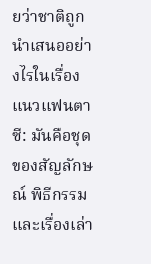ยว่าชาติถูกนำเสนออย่างไรในเรื่องแนวแฟนตาซี: มันคือชุดของสัญลักษณ์ พิธีกรรม และเรื่องเล่า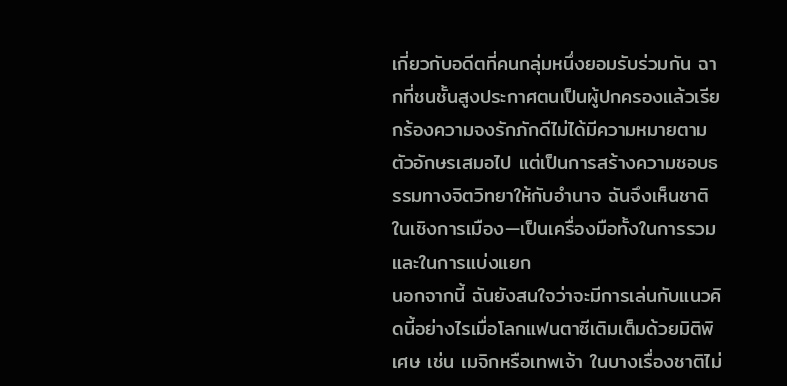เกี่ยวกับอดีตที่คนกลุ่มหนึ่งยอมรับร่วมกัน ฉากที่ชนชั้นสูงประกาศตนเป็นผู้ปกครองแล้วเรียกร้องความจงรักภักดีไม่ได้มีความหมายตามตัวอักษรเสมอไป แต่เป็นการสร้างความชอบธรรมทางจิตวิทยาให้กับอำนาจ ฉันจึงเห็นชาติในเชิงการเมือง—เป็นเครื่องมือทั้งในการรวมและในการแบ่งแยก
นอกจากนี้ ฉันยังสนใจว่าจะมีการเล่นกับแนวคิดนี้อย่างไรเมื่อโลกแฟนตาซีเติมเต็มด้วยมิติพิเศษ เช่น เมจิกหรือเทพเจ้า ในบางเรื่องชาติไม่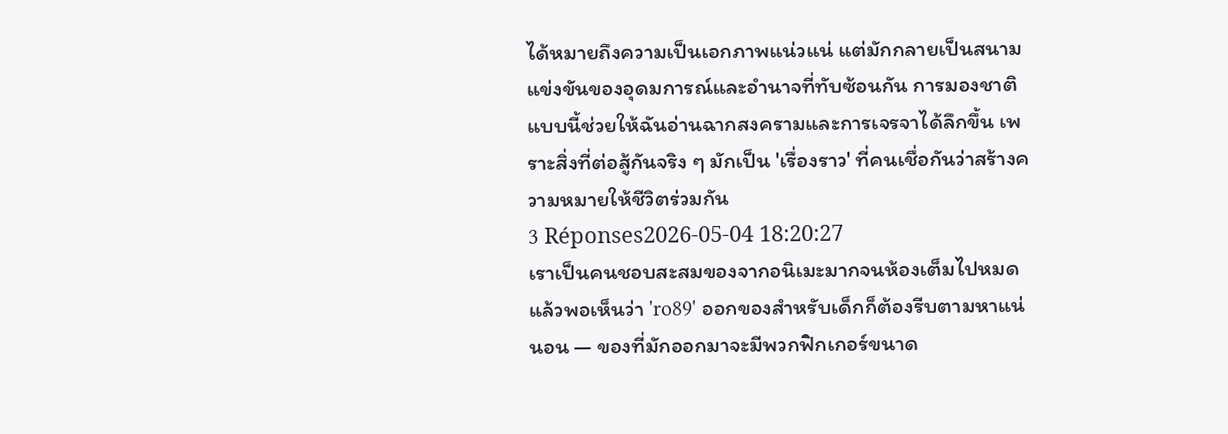ได้หมายถึงความเป็นเอกภาพแน่วแน่ แต่มักกลายเป็นสนามแข่งขันของอุดมการณ์และอำนาจที่ทับซ้อนกัน การมองชาติแบบนี้ช่วยให้ฉันอ่านฉากสงครามและการเจรจาได้ลึกขึ้น เพราะสิ่งที่ต่อสู้กันจริง ๆ มักเป็น 'เรื่องราว' ที่คนเชื่อกันว่าสร้างความหมายให้ชีวิตร่วมกัน
3 Réponses2026-05-04 18:20:27
เราเป็นคนชอบสะสมของจากอนิเมะมากจนห้องเต็มไปหมด แล้วพอเห็นว่า 'ro89' ออกของสำหรับเด็กก็ต้องรีบตามหาแน่นอน — ของที่มักออกมาจะมีพวกฟิกเกอร์ขนาด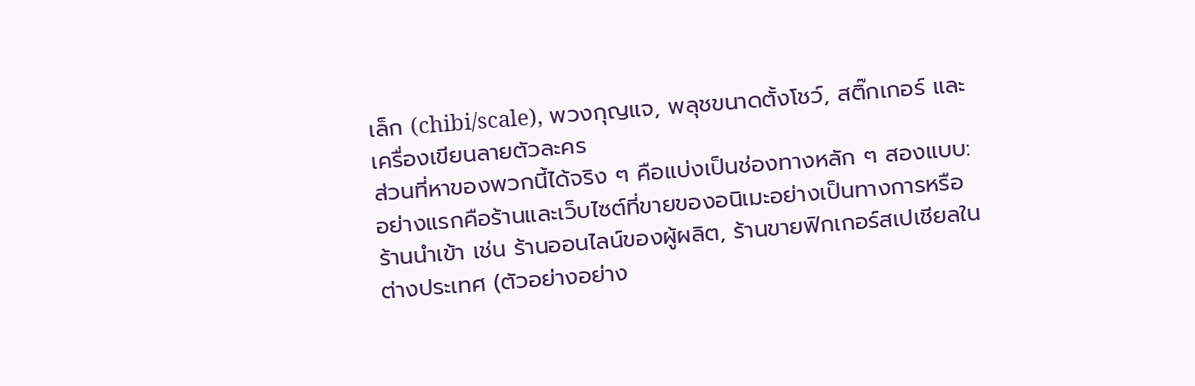เล็ก (chibi/scale), พวงกุญแจ, พลุชขนาดตั้งโชว์, สติ๊กเกอร์ และเครื่องเขียนลายตัวละคร
ส่วนที่หาของพวกนี้ได้จริง ๆ คือแบ่งเป็นช่องทางหลัก ๆ สองแบบ: อย่างแรกคือร้านและเว็บไซต์ที่ขายของอนิเมะอย่างเป็นทางการหรือร้านนำเข้า เช่น ร้านออนไลน์ของผู้ผลิต, ร้านขายฟิกเกอร์สเปเชียลในต่างประเทศ (ตัวอย่างอย่าง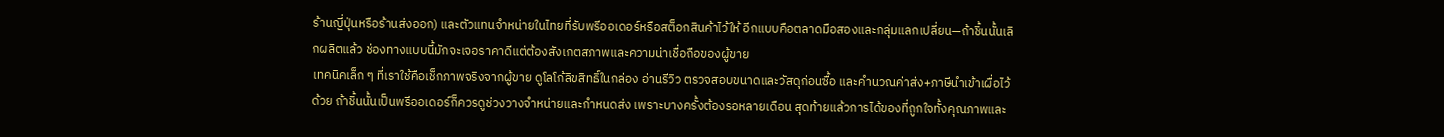ร้านญี่ปุ่นหรือร้านส่งออก) และตัวแทนจำหน่ายในไทยที่รับพรีออเดอร์หรือสต็อกสินค้าไว้ให้ อีกแบบคือตลาดมือสองและกลุ่มแลกเปลี่ยน—ถ้าชิ้นนั้นเลิกผลิตแล้ว ช่องทางแบบนี้มักจะเจอราคาดีแต่ต้องสังเกตสภาพและความน่าเชื่อถือของผู้ขาย
เทคนิคเล็ก ๆ ที่เราใช้คือเช็กภาพจริงจากผู้ขาย ดูโลโก้ลิขสิทธิ์ในกล่อง อ่านรีวิว ตรวจสอบขนาดและวัสดุก่อนซื้อ และคำนวณค่าส่ง+ภาษีนำเข้าเผื่อไว้ด้วย ถ้าชิ้นนั้นเป็นพรีออเดอร์ก็ควรดูช่วงวางจำหน่ายและกำหนดส่ง เพราะบางครั้งต้องรอหลายเดือน สุดท้ายแล้วการได้ของที่ถูกใจทั้งคุณภาพและ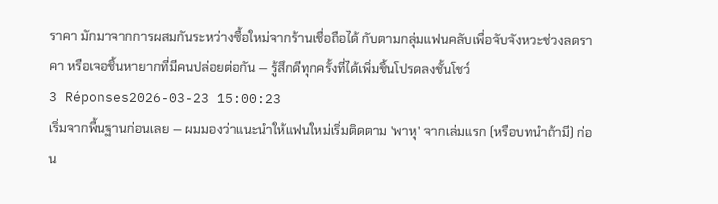ราคา มักมาจากการผสมกันระหว่างซื้อใหม่จากร้านเชื่อถือได้ กับตามกลุ่มแฟนคลับเพื่อจับจังหวะช่วงลดราคา หรือเจอชิ้นหายากที่มีคนปล่อยต่อกัน — รู้สึกดีทุกครั้งที่ได้เพิ่มชิ้นโปรดลงชั้นโชว์
3 Réponses2026-03-23 15:00:23
เริ่มจากพื้นฐานก่อนเลย — ผมมองว่าแนะนำให้แฟนใหม่เริ่มติดตาม 'พาหุ' จากเล่มแรก (หรือบทนำถ้ามี) ก่อน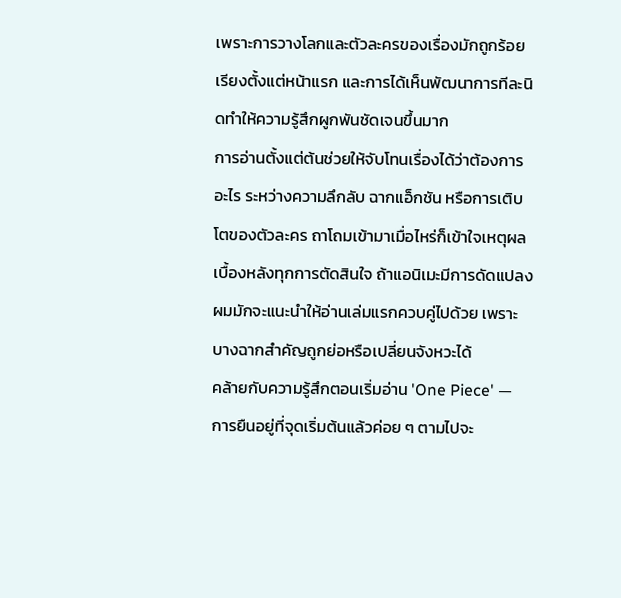เพราะการวางโลกและตัวละครของเรื่องมักถูกร้อยเรียงตั้งแต่หน้าแรก และการได้เห็นพัฒนาการทีละนิดทำให้ความรู้สึกผูกพันชัดเจนขึ้นมาก
การอ่านตั้งแต่ต้นช่วยให้จับโทนเรื่องได้ว่าต้องการอะไร ระหว่างความลึกลับ ฉากแอ็กชัน หรือการเติบโตของตัวละคร ถาโถมเข้ามาเมื่อไหร่ก็เข้าใจเหตุผลเบื้องหลังทุกการตัดสินใจ ถ้าแอนิเมะมีการดัดแปลง ผมมักจะแนะนำให้อ่านเล่มแรกควบคู่ไปด้วย เพราะบางฉากสำคัญถูกย่อหรือเปลี่ยนจังหวะได้
คล้ายกับความรู้สึกตอนเริ่มอ่าน 'One Piece' — การยืนอยู่ที่จุดเริ่มต้นแล้วค่อย ๆ ตามไปจะ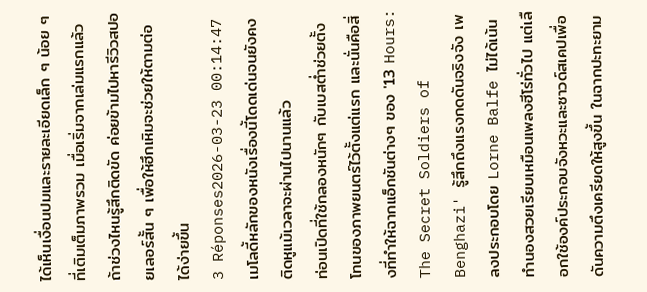ได้เห็นเงื่อนปมและรายละเอียดเล็ก ๆ น้อย ๆ ที่เติมเต็มภาพรวม เมื่อเริ่มจากเล่มแรกแล้วถ้าช่วงไหนรู้สึกติดขัด ค่อยข้ามไปหารีวิวสปอยเลอร์สั้น ๆ เพื่อให้ฮึกเหิมจะช่วยให้ตามต่อได้ง่ายขึ้น
3 Réponses2026-03-23 00:14:47
เมโลดี้หลักของหนังเรื่องนี้โดดเด่นจนยังคงติดหูแม้เวลาจะผ่านไปนานแล้ว
ท่อนเปิดที่ใช้กลองหนักๆ กับเบสต่ำช่วยตั้งโทนของภาพยนตร์ไว้ตั้งแต่แรก และนั่นคือสิ่งที่ทำให้ฉากแอ็กชันต่างๆ ของ '13 Hours: The Secret Soldiers of Benghazi' รู้สึกถึงแรงกดดันจริงจัง เพลงประกอบโดย Lorne Balfe ไม่ได้เน้นทำนองสวยเรียบเหมือนเพลงฮีโร่ทั่วไป แต่เลือกใช้องค์ประกอบจังหวะและซาวด์สเคปเพื่อดันความตึงเครียดให้สูงขึ้น ในฉากปะทะยาม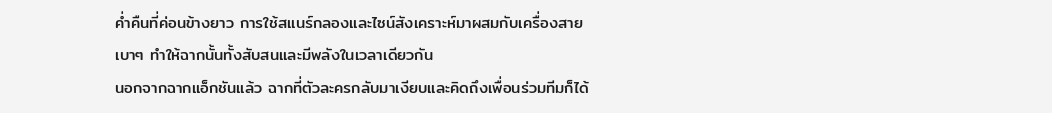ค่ำคืนที่ค่อนข้างยาว การใช้สแนร์กลองและไซน์สังเคราะห์มาผสมกับเครื่องสายเบาๆ ทำให้ฉากนั้นทั้งสับสนและมีพลังในเวลาเดียวกัน
นอกจากฉากแอ็กชันแล้ว ฉากที่ตัวละครกลับมาเงียบและคิดถึงเพื่อนร่วมทีมก็ได้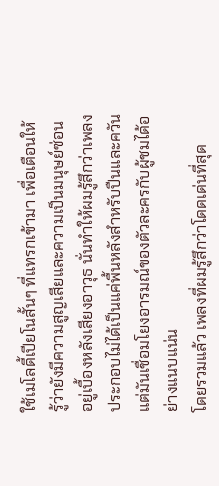ใช้เมโลดี้เปียโนสั้นๆ ที่แทรกเข้ามา เพื่อเตือนให้รู้ว่ายังมีความสูญเสียและความเป็นมนุษย์ซ่อนอยู่เบื้องหลังเสียงอาวุธ นั่นทำให้ผมรู้สึกว่าเพลงประกอบไม่ได้เป็นแค่พื้นหลังสำหรับปืนและควัน แต่มันเชื่อมโยงอารมณ์ของตัวละครกับผู้ชมได้อย่างแนบแน่น
โดยรวมแล้ว เพลงที่ผมรู้สึกว่าโดดเด่นที่สุด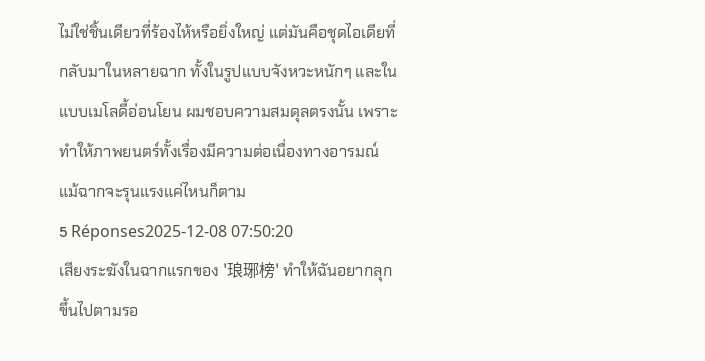ไม่ใช่ชิ้นเดียวที่ร้องไห้หรือยิ่งใหญ่ แต่มันคือชุดไอเดียที่กลับมาในหลายฉาก ทั้งในรูปแบบจังหวะหนักๆ และในแบบเมโลดี้อ่อนโยน ผมชอบความสมดุลตรงนั้น เพราะทำให้ภาพยนตร์ทั้งเรื่องมีความต่อเนื่องทางอารมณ์ แม้ฉากจะรุนแรงแค่ไหนก็ตาม
5 Réponses2025-12-08 07:50:20
เสียงระฆังในฉากแรกของ '琅琊榜' ทำให้ฉันอยากลุกขึ้นไปตามรอ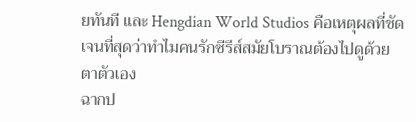ยทันที และ Hengdian World Studios คือเหตุผลที่ชัดเจนที่สุดว่าทำไมคนรักซีรีส์สมัยโบราณต้องไปดูด้วยตาตัวเอง
ฉากป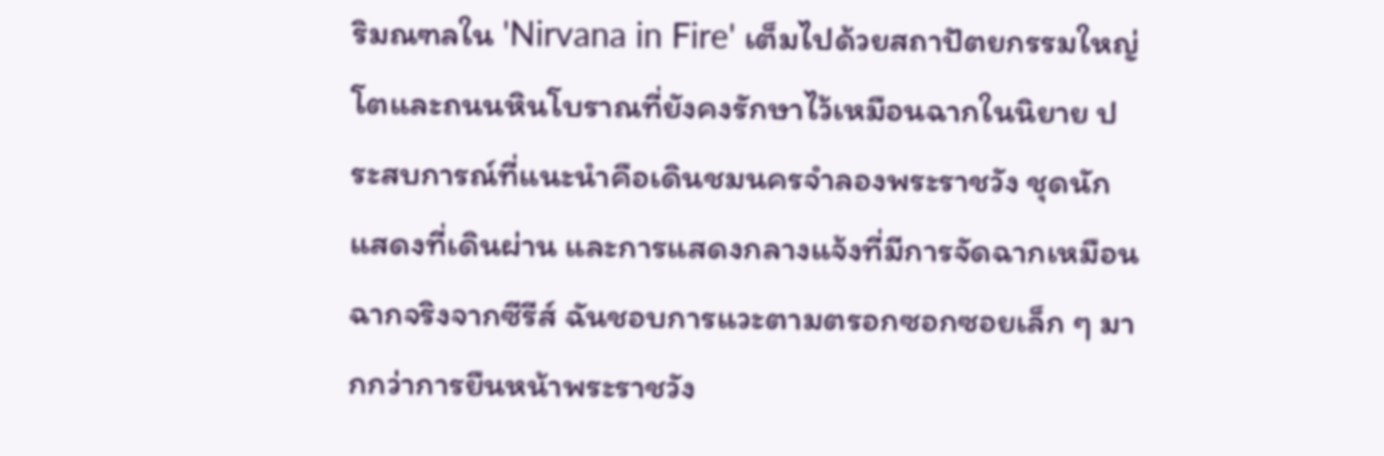ริมณฑลใน 'Nirvana in Fire' เต็มไปด้วยสถาปัตยกรรมใหญ่โตและถนนหินโบราณที่ยังคงรักษาไว้เหมือนฉากในนิยาย ประสบการณ์ที่แนะนำคือเดินชมนครจำลองพระราชวัง ชุดนักแสดงที่เดินผ่าน และการแสดงกลางแจ้งที่มีการจัดฉากเหมือนฉากจริงจากซีรีส์ ฉันชอบการแวะตามตรอกซอกซอยเล็ก ๆ มากกว่าการยืนหน้าพระราชวัง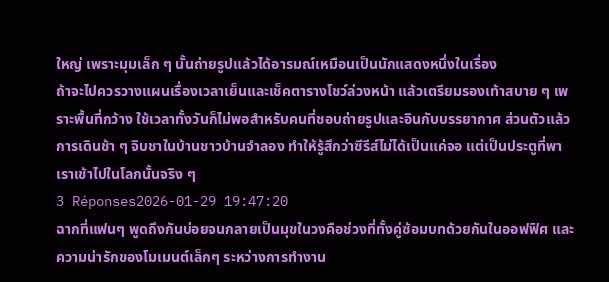ใหญ่ เพราะมุมเล็ก ๆ นั้นถ่ายรูปแล้วได้อารมณ์เหมือนเป็นนักแสดงหนึ่งในเรื่อง
ถ้าจะไปควรวางแผนเรื่องเวลาเย็นและเช็คตารางโชว์ล่วงหน้า แล้วเตรียมรองเท้าสบาย ๆ เพราะพื้นที่กว้าง ใช้เวลาทั้งวันก็ไม่พอสำหรับคนที่ชอบถ่ายรูปและอินกับบรรยากาศ ส่วนตัวแล้วการเดินช้า ๆ จิบชาในบ้านชาวบ้านจำลอง ทำให้รู้สึกว่าซีรีส์ไม่ได้เป็นแค่จอ แต่เป็นประตูที่พาเราเข้าไปในโลกนั้นจริง ๆ
3 Réponses2026-01-29 19:47:20
ฉากที่แฟนๆ พูดถึงกันบ่อยจนกลายเป็นมุขในวงคือช่วงที่ทั้งคู่ซ้อมบทด้วยกันในออฟฟิศ และความน่ารักของโมเมนต์เล็กๆ ระหว่างการทำงาน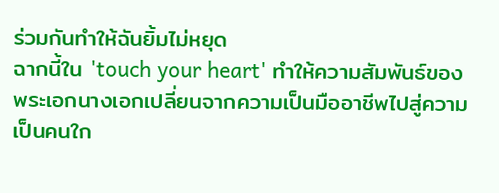ร่วมกันทำให้ฉันยิ้มไม่หยุด
ฉากนี้ใน 'touch your heart' ทำให้ความสัมพันธ์ของพระเอกนางเอกเปลี่ยนจากความเป็นมืออาชีพไปสู่ความเป็นคนใก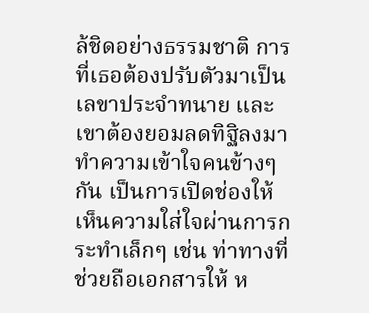ล้ชิดอย่างธรรมชาติ การที่เธอต้องปรับตัวมาเป็นเลขาประจำทนาย และเขาต้องยอมลดทิฐิลงมาทำความเข้าใจคนข้างๆ กัน เป็นการเปิดช่องให้เห็นความใส่ใจผ่านการกระทำเล็กๆ เช่น ท่าทางที่ช่วยถือเอกสารให้ ห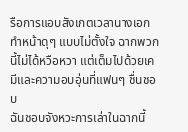รือการแอบสังเกตเวลานางเอกทำหน้าดุๆ แบบไม่ตั้งใจ ฉากพวกนี้ไม่ได้หวือหวา แต่เต็มไปด้วยเคมีและความอบอุ่นที่แฟนๆ ชื่นชอบ
ฉันชอบจังหวะการเล่าในฉากนี้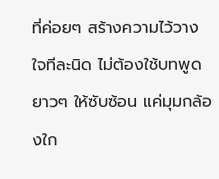ที่ค่อยๆ สร้างความไว้วางใจทีละนิด ไม่ต้องใช้บทพูดยาวๆ ให้ซับซ้อน แค่มุมกล้องใก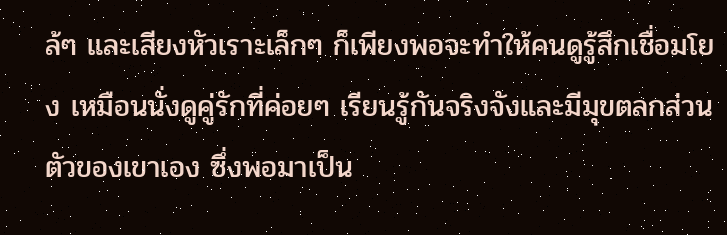ล้ๆ และเสียงหัวเราะเล็กๆ ก็เพียงพอจะทำให้คนดูรู้สึกเชื่อมโยง เหมือนนั่งดูคู่รักที่ค่อยๆ เรียนรู้กันจริงจังและมีมุขตลกส่วนตัวของเขาเอง ซึ่งพอมาเป็น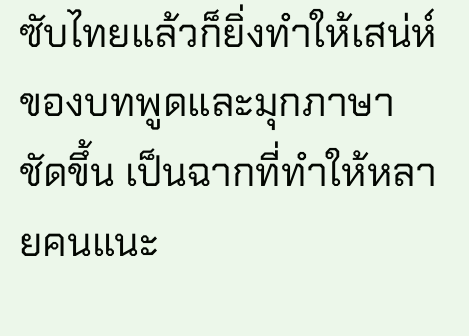ซับไทยแล้วก็ยิ่งทำให้เสน่ห์ของบทพูดและมุกภาษาชัดขึ้น เป็นฉากที่ทำให้หลายคนแนะ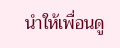นำให้เพื่อนดู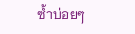ซ้ำบ่อยๆ